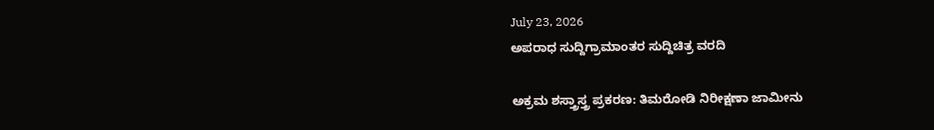July 23, 2026
ಅಪರಾಧ ಸುದ್ದಿಗ್ರಾಮಾಂತರ ಸುದ್ದಿಚಿತ್ರ ವರದಿ

ಅಕ್ರಮ ಶಸ್ತ್ರಾಸ್ತ್ರ ಪ್ರಕರಣ: ತಿಮರೋಡಿ ನಿರೀಕ್ಷಣಾ ಜಾಮೀನು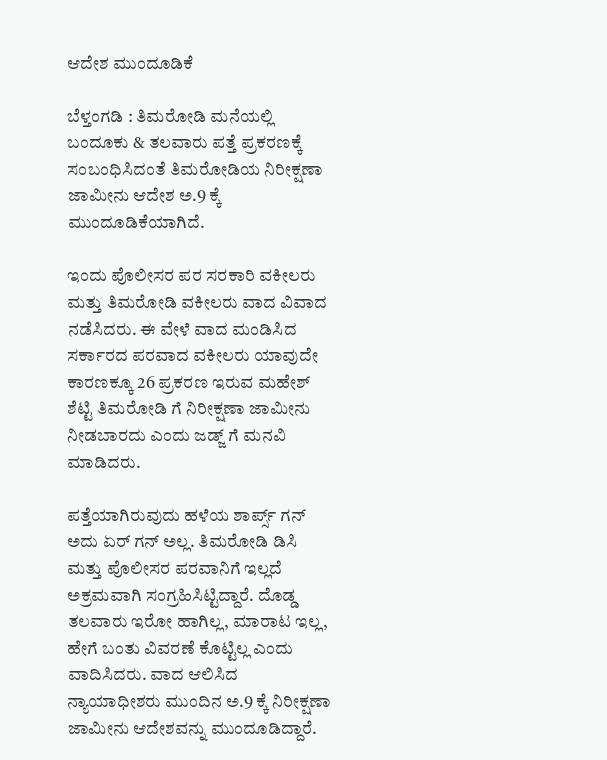ಆದೇಶ ಮುಂದೂಡಿಕೆ

ಬೆಳ್ತಂಗಡಿ : ತಿಮರೋಡಿ ಮನೆಯಲ್ಲಿ ಬಂದೂಕು & ತಲವಾರು ಪತ್ತೆ ಪ್ರಕರಣಕ್ಕೆ ಸಂಬಂಧಿಸಿದಂತೆ ತಿಮರೋಡಿಯ ನಿರೀಕ್ಷಣಾ ಜಾಮೀನು ಆದೇಶ ಅ.9 ಕ್ಕೆ ಮುಂದೂಡಿಕೆಯಾಗಿದೆ.

ಇಂದು ಪೊಲೀಸರ ಪರ ಸರಕಾರಿ ವಕೀಲರು ಮತ್ತು ತಿಮರೋಡಿ ವಕೀಲರು ವಾದ ವಿವಾದ ನಡೆಸಿದರು. ಈ ವೇಳೆ ವಾದ ಮಂಡಿಸಿದ ಸರ್ಕಾರದ ಪರವಾದ ವಕೀಲರು ಯಾವುದೇ ಕಾರಣಕ್ಕೂ 26 ಪ್ರಕರಣ ಇರುವ ಮಹೇಶ್ ಶೆಟ್ಟಿ ತಿಮರೋಡಿ ಗೆ ನಿರೀಕ್ಷಣಾ ಜಾಮೀನು ನೀಡಬಾರದು ಎಂದು ಜಡ್ಜ್ ಗೆ ಮನವಿ ಮಾಡಿದರು.

ಪತ್ತೆಯಾಗಿರುವುದು ಹಳೆಯ ಶಾರ್ಪ್ಸ್ ಗನ್ ಅದು ಏರ್ ಗನ್ ಅಲ್ಲ. ತಿಮರೋಡಿ ಡಿಸಿ ಮತ್ತು ಪೊಲೀಸರ ಪರವಾನಿಗೆ ಇಲ್ಲದೆ ಅಕ್ರಮವಾಗಿ ಸಂಗ್ರಹಿಸಿಟ್ಟಿದ್ದಾರೆ. ದೊಡ್ಡ ತಲವಾರು ಇರೋ ಹಾಗಿಲ್ಲ, ಮಾರಾಟ ಇಲ್ಲ, ಹೇಗೆ ಬಂತು ವಿವರಣೆ ಕೊಟ್ಟಿಲ್ಲ ಎಂದು ವಾದಿಸಿದರು. ವಾದ ಆಲಿಸಿದ ನ್ಯಾಯಾಧೀಶರು ಮುಂದಿನ ಅ.9 ಕ್ಕೆ ನಿರೀಕ್ಷಣಾ ಜಾಮೀನು ಆದೇಶವನ್ನು ಮುಂದೂಡಿದ್ದಾರೆ.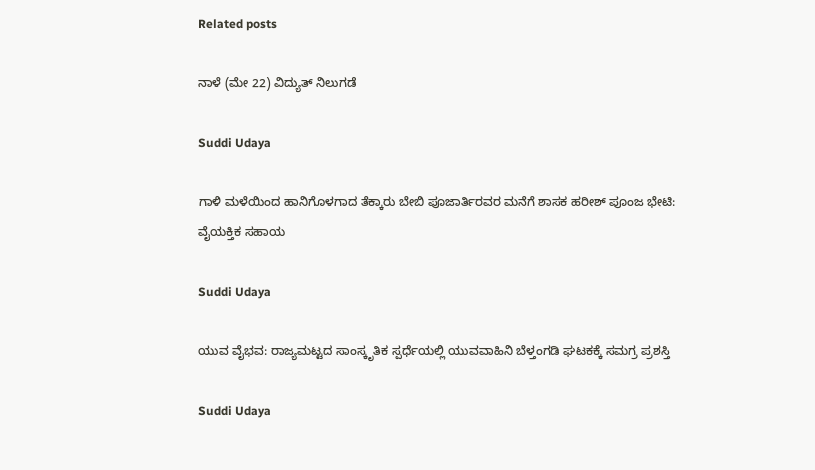Related posts

ನಾಳೆ (ಮೇ 22) ವಿದ್ಯುತ್ ನಿಲುಗಡೆ

Suddi Udaya

ಗಾಳಿ ಮಳೆಯಿಂದ ಹಾನಿಗೊಳಗಾದ ತೆಕ್ಕಾರು ಬೇಬಿ ಪೂಜಾರ್ತಿರವರ ಮನೆಗೆ ಶಾಸಕ ಹರೀಶ್ ಪೂಂಜ ಭೇಟಿ: ವೈಯಕ್ತಿಕ ಸಹಾಯ

Suddi Udaya

ಯುವ ವೈಭವ: ರಾಜ್ಯಮಟ್ಟದ ಸಾಂಸ್ಕೃತಿಕ ಸ್ಪರ್ಧೆಯಲ್ಲಿ ಯುವವಾಹಿನಿ ಬೆಳ್ತಂಗಡಿ ಘಟಕಕ್ಕೆ ಸಮಗ್ರ ಪ್ರಶಸ್ತಿ

Suddi Udaya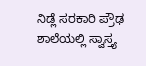ನಿಡ್ಲೆ ಸರಕಾರಿ ಪ್ರೌಢ ಶಾಲೆಯಲ್ಲಿ ಸ್ವಾಸ್ತ್ಯ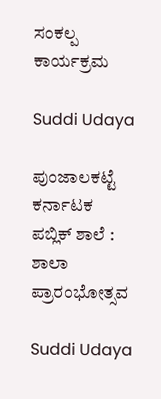ಸಂಕಲ್ಪ ಕಾರ್ಯಕ್ರಮ

Suddi Udaya

ಪುಂಜಾಲಕಟ್ಟೆ  ಕರ್ನಾಟಕ ಪಬ್ಲಿಕ್ ಶಾಲೆ : ಶಾಲಾ ಪ್ರಾರಂಭೋತ್ಸವ

Suddi Udaya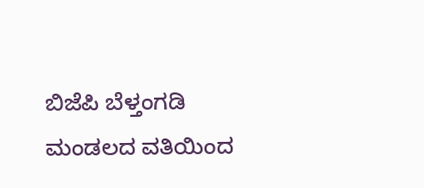ಬಿಜೆಪಿ ಬೆಳ್ತಂಗಡಿ ಮಂಡಲದ ವತಿಯಿಂದ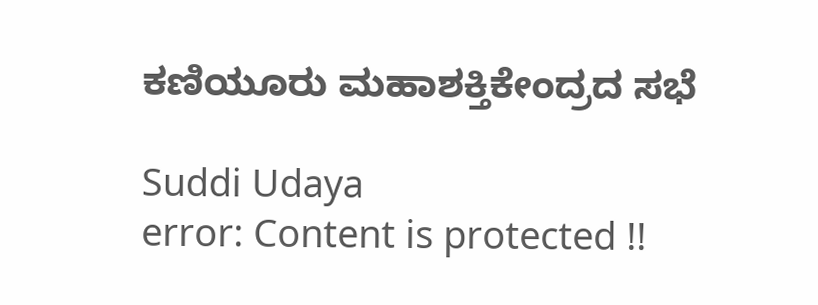ಕಣಿಯೂರು ಮಹಾಶಕ್ತಿಕೇಂದ್ರದ ಸಭೆ

Suddi Udaya
error: Content is protected !!